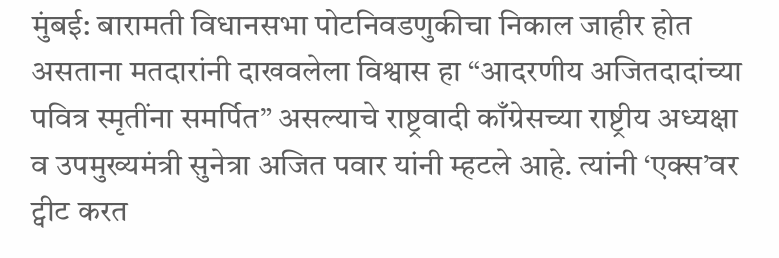मुंबई: बारामती विधानसभा पोटनिवडणुकीचा निकाल जाहीर होत असताना मतदारांनी दाखवलेला विश्वास हा “आदरणीय अजितदादांच्या पवित्र स्मृतींना समर्पित” असल्याचे राष्ट्रवादी काँग्रेसच्या राष्ट्रीय अध्यक्षा व उपमुख्यमंत्री सुनेत्रा अजित पवार यांनी म्हटले आहे. त्यांनी ‘एक्स’वर ट्वीट करत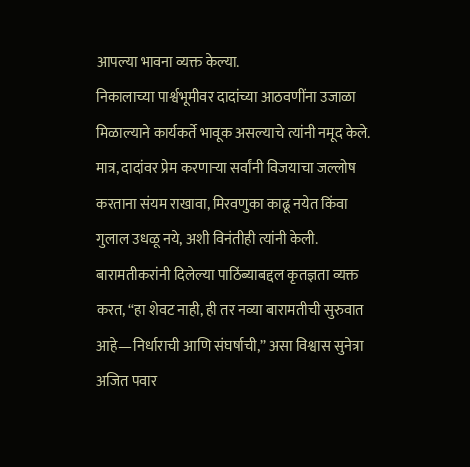आपल्या भावना व्यक्त केल्या.
निकालाच्या पार्श्वभूमीवर दादांच्या आठवणींना उजाळा मिळाल्याने कार्यकर्ते भावूक असल्याचे त्यांनी नमूद केले. मात्र, दादांवर प्रेम करणाऱ्या सर्वांनी विजयाचा जल्लोष करताना संयम राखावा, मिरवणुका काढू नयेत किंवा गुलाल उधळू नये, अशी विनंतीही त्यांनी केली.
बारामतीकरांनी दिलेल्या पाठिंब्याबद्दल कृतज्ञता व्यक्त करत, “हा शेवट नाही, ही तर नव्या बारामतीची सुरुवात आहे—निर्धाराची आणि संघर्षाची,” असा विश्वास सुनेत्रा अजित पवार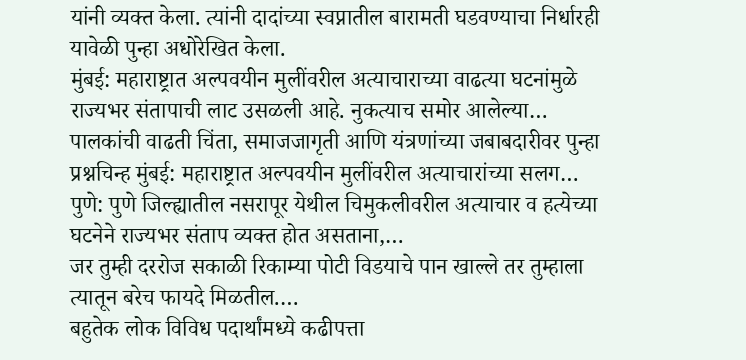यांनी व्यक्त केला. त्यांनी दादांच्या स्वप्नातील बारामती घडवण्याचा निर्धारही यावेळी पुन्हा अधोरेखित केला.
मुंबई: महाराष्ट्रात अल्पवयीन मुलींवरील अत्याचाराच्या वाढत्या घटनांमुळे राज्यभर संतापाची लाट उसळली आहे. नुकत्याच समोर आलेल्या…
पालकांची वाढती चिंता, समाजजागृती आणि यंत्रणांच्या जबाबदारीवर पुन्हा प्रश्नचिन्ह मुंबई: महाराष्ट्रात अल्पवयीन मुलींवरील अत्याचारांच्या सलग…
पुणे: पुणे जिल्ह्यातील नसरापूर येथील चिमुकलीवरील अत्याचार व हत्येच्या घटनेने राज्यभर संताप व्यक्त होत असताना,…
जर तुम्ही दररोज सकाळी रिकाम्या पोटी विडयाचे पान खाल्ले तर तुम्हाला त्यातून बरेच फायदे मिळतील.…
बहुतेक लोक विविध पदार्थांमध्ये कढीपत्ता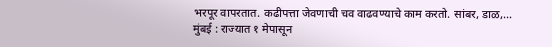भरपूर वापरतात. कढीपत्ता जेवणाची चव वाढवण्याचे काम करतो. सांबर, डाळ,…
मुंबई : राज्यात १ मेपासून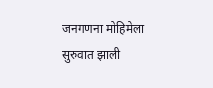जनगणना मोहिमेला सुरुवात झाली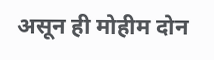असून ही मोहीम दोन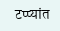टप्प्यांत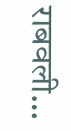राबवली…